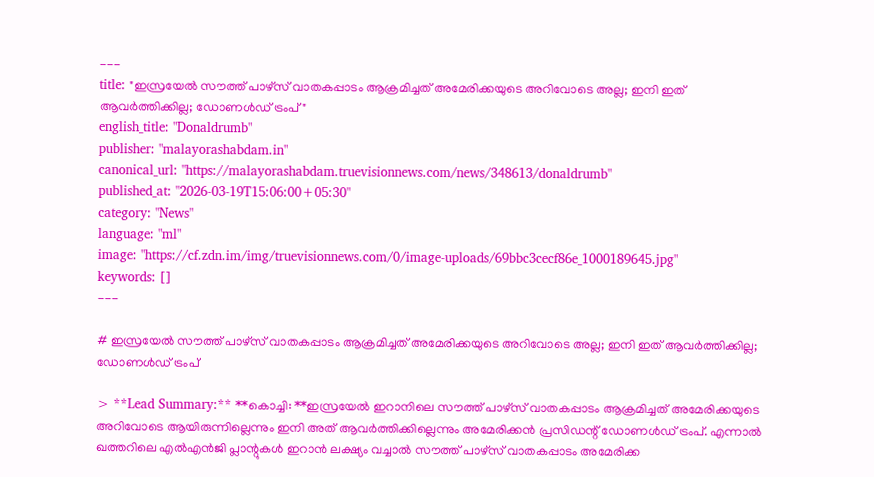---
title: "ഇസ്രയേല്‍ സൗത്ത് പാഴ്സ് വാതകപ്പാടം ആക്രമിച്ചത് അമേരിക്കയുടെ അറിവോടെ അല്ല; ഇനി ഇത് ആവര്‍ത്തിക്കില്ല; ഡോണള്‍ഡ് ട്രംപ്"
english_title: "Donaldrumb"
publisher: "malayorashabdam.in"
canonical_url: "https://malayorashabdam.truevisionnews.com/news/348613/donaldrumb"
published_at: "2026-03-19T15:06:00+05:30"
category: "News"
language: "ml"
image: "https://cf.zdn.im/img/truevisionnews.com/0/image-uploads/69bbc3cecf86e_1000189645.jpg"
keywords: []
---

# ഇസ്രയേല്‍ സൗത്ത് പാഴ്സ് വാതകപ്പാടം ആക്രമിച്ചത് അമേരിക്കയുടെ അറിവോടെ അല്ല; ഇനി ഇത് ആവര്‍ത്തിക്കില്ല; ഡോണള്‍ഡ് ട്രംപ്

> **Lead Summary:** **കൊച്ചി: **ഇസ്രയേല്‍ ഇറാനിലെ സൗത്ത് പാഴ്സ് വാതകപ്പാടം ആക്രമിച്ചത് അമേരിക്കയുടെ അറിവോടെ ആയിരുന്നില്ലെന്നും ഇനി അത് ആവര്‍ത്തിക്കില്ലെന്നും അമേരിക്കന്‍ പ്രസിഡന്റ് ഡോണള്‍ഡ് ട്രംപ്. എന്നാല്‍ ഖത്തറിലെ എല്‍എന്‍ജി പ്ലാന്റുകള്‍ ഇറാന്‍ ലക്ഷ്യം വച്ചാല്‍ സൗത്ത് പാഴ്സ് വാതകപ്പാടം അമേരിക്ക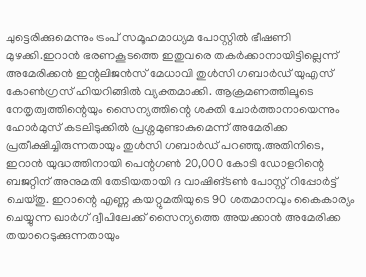ചുട്ടെരിക്കുമെന്നും ട്രംപ് സമൂഹമാധ്യമ പോസ്റ്റില്‍ ഭീഷണി മുഴക്കി.ഇറാന്‍ ഭരണകൂടത്തെ ഇതുവരെ തകര്‍ക്കാനായിട്ടില്ലെന്ന് അമേരിക്കന്‍ ഇന്റലിജന്‍സ് മേധാവി തുള്‍സി ഗബാര്‍ഡ് യുഎസ് കോണ്‍ഗ്രസ് ഹിയറിങ്ങില്‍ വ്യക്തമാക്കി. ആക്രമണത്തിലൂടെ നേതൃത്വത്തിന്റെയും സൈന്യത്തിന്റെ ശക്തി ചോര്‍ത്താനായെന്നും ഹോര്‍മുസ് കടലിടുക്കില്‍ പ്രശ്നമുണ്ടാകുമെന്ന് അമേരിക്ക പ്രതീക്ഷിച്ചിരുന്നതായും തുള്‍സി ഗബാര്‍ഡ് പറഞ്ഞു.അതിനിടെ, ഇറാന്‍ യുദ്ധത്തിനായി പെന്റഗണ്‍ 20,000 കോടി ഡോളറിന്റെ ബജറ്റിന് അനുമതി തേടിയതായി ദ വാഷിങ്ടണ്‍ പോസ്റ്റ് റിപ്പോര്‍ട്ട് ചെയ്തു. ഇറാന്റെ എണ്ണ കയറ്റുമതിയുടെ 90 ശതമാനവും കൈകാര്യം ചെയ്യുന്ന ഖാര്‍ഗ് ദ്വീപിലേക്ക് സൈന്യത്തെ അയക്കാന്‍ അമേരിക്ക തയാറെടുക്കുന്നതായും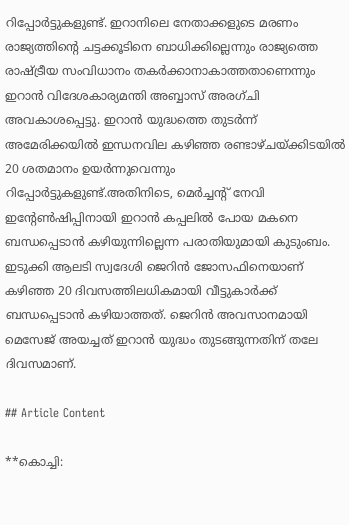റിപ്പോര്‍ട്ടുകളുണ്ട്. ഇറാനിലെ നേതാക്കളുടെ മരണം രാജ്യത്തിന്റെ ചട്ടക്കൂടിനെ ബാധിക്കില്ലെന്നും രാജ്യത്തെ രാഷ്ട്രീയ സംവിധാനം തകര്‍ക്കാനാകാത്തതാണെന്നും ഇറാന്‍ വിദേശകാര്യമന്തി അബ്ബാസ് അരഗ്ചി അവകാശപ്പെട്ടു. ഇറാന്‍ യുദ്ധത്തെ തുടര്‍ന്ന് അമേരിക്കയില്‍ ഇന്ധനവില കഴിഞ്ഞ രണ്ടാഴ്ചയ്ക്കിടയില്‍ 20 ശതമാനം ഉയര്‍ന്നുവെന്നും റിപ്പോര്‍ട്ടുകളുണ്ട്.അതിനിടെ, മെര്‍ച്ചന്റ് നേവി ഇന്റേണ്‍ഷിപ്പിനായി ഇറാന്‍ കപ്പലില്‍ പോയ മകനെ ബന്ധപ്പെടാന്‍ കഴിയുന്നില്ലെന്ന പരാതിയുമായി കുടുംബം. ഇടുക്കി ആലടി സ്വദേശി ജെറിന്‍ ജോസഫിനെയാണ് കഴിഞ്ഞ 20 ദിവസത്തിലധികമായി വീട്ടുകാര്‍ക്ക് ബന്ധപ്പെടാന്‍ കഴിയാത്തത്. ജെറിന്‍ അവസാനമായി മെസേജ് അയച്ചത് ഇറാന്‍ യുദ്ധം തുടങ്ങുന്നതിന് തലേ ദിവസമാണ്.

## Article Content

**കൊച്ചി: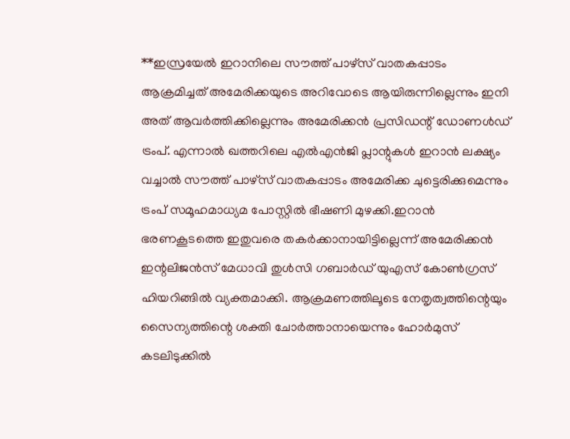**ഇസ്രയേല്‍ ഇറാനിലെ സൗത്ത് പാഴ്സ് വാതകപ്പാടം ആക്രമിച്ചത് അമേരിക്കയുടെ അറിവോടെ ആയിരുന്നില്ലെന്നും ഇനി അത് ആവര്‍ത്തിക്കില്ലെന്നും അമേരിക്കന്‍ പ്രസിഡന്റ് ഡോണള്‍ഡ് ട്രംപ്. എന്നാല്‍ ഖത്തറിലെ എല്‍എന്‍ജി പ്ലാന്റുകള്‍ ഇറാന്‍ ലക്ഷ്യം വച്ചാല്‍ സൗത്ത് പാഴ്സ് വാതകപ്പാടം അമേരിക്ക ചുട്ടെരിക്കുമെന്നും ട്രംപ് സമൂഹമാധ്യമ പോസ്റ്റില്‍ ഭീഷണി മുഴക്കി.ഇറാന്‍ ഭരണകൂടത്തെ ഇതുവരെ തകര്‍ക്കാനായിട്ടില്ലെന്ന് അമേരിക്കന്‍ ഇന്റലിജന്‍സ് മേധാവി തുള്‍സി ഗബാര്‍ഡ് യുഎസ് കോണ്‍ഗ്രസ് ഹിയറിങ്ങില്‍ വ്യക്തമാക്കി. ആക്രമണത്തിലൂടെ നേതൃത്വത്തിന്റെയും സൈന്യത്തിന്റെ ശക്തി ചോര്‍ത്താനായെന്നും ഹോര്‍മുസ് കടലിടുക്കില്‍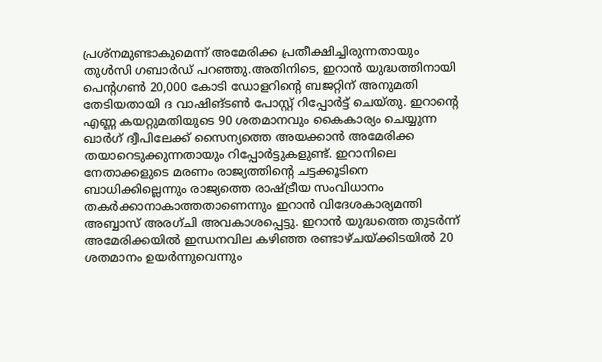പ്രശ്നമുണ്ടാകുമെന്ന് അമേരിക്ക പ്രതീക്ഷിച്ചിരുന്നതായും തുള്‍സി ഗബാര്‍ഡ് പറഞ്ഞു.അതിനിടെ, ഇറാന്‍ യുദ്ധത്തിനായി പെന്റഗണ്‍ 20,000 കോടി ഡോളറിന്റെ ബജറ്റിന് അനുമതി തേടിയതായി ദ വാഷിങ്ടണ്‍ പോസ്റ്റ് റിപ്പോര്‍ട്ട് ചെയ്തു. ഇറാന്റെ എണ്ണ കയറ്റുമതിയുടെ 90 ശതമാനവും കൈകാര്യം ചെയ്യുന്ന ഖാര്‍ഗ് ദ്വീപിലേക്ക് സൈന്യത്തെ അയക്കാന്‍ അമേരിക്ക തയാറെടുക്കുന്നതായും റിപ്പോര്‍ട്ടുകളുണ്ട്. ഇറാനിലെ നേതാക്കളുടെ മരണം രാജ്യത്തിന്റെ ചട്ടക്കൂടിനെ ബാധിക്കില്ലെന്നും രാജ്യത്തെ രാഷ്ട്രീയ സംവിധാനം തകര്‍ക്കാനാകാത്തതാണെന്നും ഇറാന്‍ വിദേശകാര്യമന്തി അബ്ബാസ് അരഗ്ചി അവകാശപ്പെട്ടു. ഇറാന്‍ യുദ്ധത്തെ തുടര്‍ന്ന് അമേരിക്കയില്‍ ഇന്ധനവില കഴിഞ്ഞ രണ്ടാഴ്ചയ്ക്കിടയില്‍ 20 ശതമാനം ഉയര്‍ന്നുവെന്നും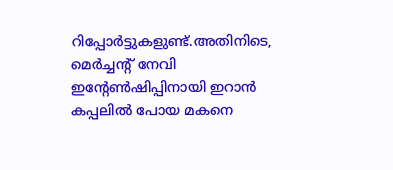റിപ്പോര്‍ട്ടുകളുണ്ട്.അതിനിടെ, മെര്‍ച്ചന്റ് നേവി ഇന്റേണ്‍ഷിപ്പിനായി ഇറാന്‍ കപ്പലില്‍ പോയ മകനെ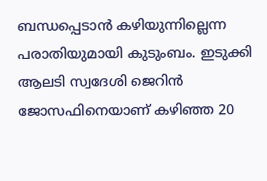ബന്ധപ്പെടാന്‍ കഴിയുന്നില്ലെന്ന പരാതിയുമായി കുടുംബം. ഇടുക്കി ആലടി സ്വദേശി ജെറിന്‍ ജോസഫിനെയാണ് കഴിഞ്ഞ 20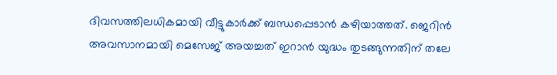ദിവസത്തിലധികമായി വീട്ടുകാര്‍ക്ക് ബന്ധപ്പെടാന്‍ കഴിയാത്തത്. ജെറിന്‍ അവസാനമായി മെസേജ് അയച്ചത് ഇറാന്‍ യുദ്ധം തുടങ്ങുന്നതിന് തലേ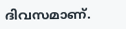ദിവസമാണ്.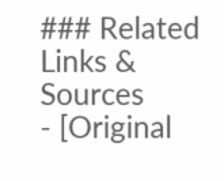### Related Links & Sources
- [Original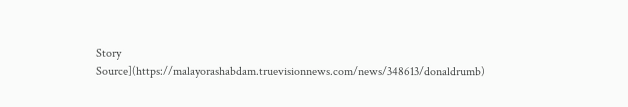Story Source](https://malayorashabdam.truevisionnews.com/news/348613/donaldrumb)